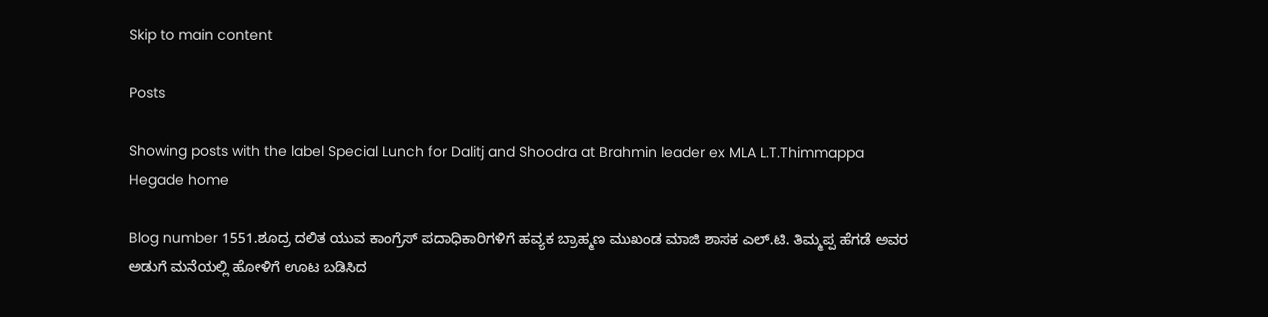Skip to main content

Posts

Showing posts with the label Special Lunch for Dalitj and Shoodra at Brahmin leader ex MLA L.T.Thimmappa Hegade home

Blog number 1551.ಶೂದ್ರ ದಲಿತ ಯುವ ಕಾಂಗ್ರೆಸ್ ಪದಾಧಿಕಾರಿಗಳಿಗೆ ಹವ್ಯಕ ಬ್ರಾಹ್ಮಣ ಮುಖಂಡ ಮಾಜಿ ಶಾಸಕ ಎಲ್.ಟಿ. ತಿಮ್ಮಪ್ಪ ಹೆಗಡೆ ಅವರ ಅಡುಗೆ ಮನೆಯಲ್ಲಿ ಹೋಳಿಗೆ ಊಟ ಬಡಿಸಿದ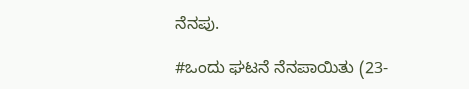ನೆನಪು.

#ಒಂದು ಘಟನೆ ನೆನಪಾಯಿತು (23-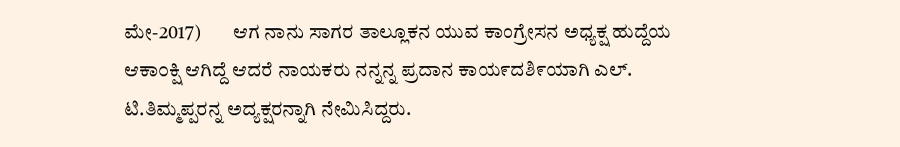ಮೇ-2017)        ಆಗ ನಾನು ಸಾಗರ ತಾಲ್ಲೂಕನ ಯುವ ಕಾಂಗ್ರೇಸನ ಅಧ್ಯಕ್ಷ ಹುದ್ದೆಯ ಆಕಾ೦ಕ್ಷಿ ಆಗಿದ್ದೆ ಆದರೆ ನಾಯಕರು ನನ್ನನ್ನ ಪ್ರದಾನ ಕಾಯ೯ದಶಿ೯ಯಾಗಿ ಎಲ್. ಟಿ.ತಿಮ್ಮಪ್ಪರನ್ನ ಅದ್ಯಕ್ಷರನ್ನಾಗಿ ನೇಮಿಸಿದ್ದರು.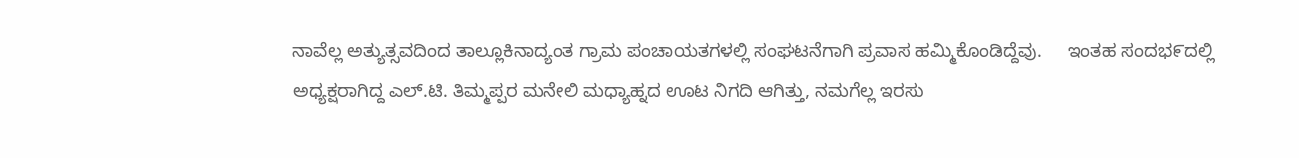ನಾವೆಲ್ಲ ಅತ್ಯುತ್ಸವದಿಂದ ತಾಲ್ಲೂಕಿನಾದ್ಯಂತ ಗ್ರಾಮ ಪಂಚಾಯತಗಳಲ್ಲಿ ಸಂಘಟನೆಗಾಗಿ ಪ್ರವಾಸ ಹಮ್ಮಿಕೊಂಡಿದ್ದೆವು.     ಇಂತಹ ಸಂದಭ೯ದಲ್ಲಿ ಅಧ್ಯಕ್ಷರಾಗಿದ್ದ ಎಲ್.ಟಿ. ತಿಮ್ಮಪ್ಪರ ಮನೇಲಿ ಮಧ್ಯಾಹ್ನದ ಊಟ ನಿಗದಿ ಆಗಿತ್ತು, ನಮಗೆಲ್ಲ ಇರಸು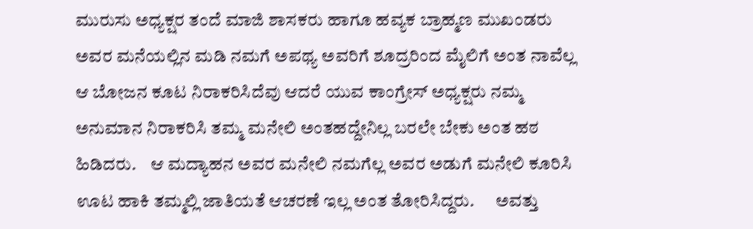ಮುರುಸು ಅಧ್ಯಕ್ಷರ ತಂದೆ ಮಾಜಿ ಶಾಸಕರು ಹಾಗೂ ಹವ್ಯಕ ಬ್ರಾಹ್ಮಣ ಮುಖಂಡರು ಅವರ ಮನೆಯಲ್ಲಿನ ಮಡಿ ನಮಗೆ ಅಪಥ್ಯ ಅವರಿಗೆ ಶೂದ್ರರಿಂದ ಮೈಲಿಗೆ ಅಂತ ನಾವೆಲ್ಲ ಆ ಬೋಜನ ಕೂಟ ನಿರಾಕರಿಸಿದೆವು ಆದರೆ ಯುವ ಕಾಂಗ್ರೇಸ್ ಅಧ್ಯಕ್ಷರು ನಮ್ಮ ಅನುಮಾನ ನಿರಾಕರಿಸಿ ತಮ್ಮ ಮನೇಲಿ ಅಂತಹದ್ದೇನಿಲ್ಲ ಬರಲೇ ಬೇಕು ಅಂತ ಹಠ ಹಿಡಿದರು.    ಆ ಮದ್ಯಾಹನ ಅವರ ಮನೇಲಿ ನಮಗೆಲ್ಲ ಅವರ ಅಡುಗೆ ಮನೇಲಿ ಕೂರಿಸಿ ಊಟ ಹಾಕಿ ತಮ್ಮಲ್ಲಿ ಜಾತಿಯತೆ ಆಚರಣೆ ಇಲ್ಲ ಅಂತ ತೋರಿಸಿದ್ದರು.      ಅವತ್ತು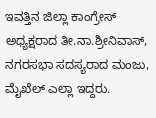ಇವತ್ತಿನ ಜಿಲ್ಲಾ ಕಾಂಗ್ರೇಸ್ ಅಧ್ಯಕ್ಷರಾದ ತೀ.ನಾ.ಶ್ರೀನಿವಾಸ್, ನಗರಸಭಾ ಸದಸ್ಯರಾದ ಮಂಜು, ಮೈಖೆಲ್ ಎಲ್ಲಾ ಇದ್ದರು.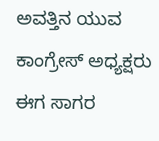ಅವತ್ತಿನ ಯುವ ಕಾಂಗ್ರೇಸ್ ಅಧ್ಯಕ್ಷರು ಈಗ ಸಾಗರ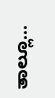ತಾಲ್ಲೂ...